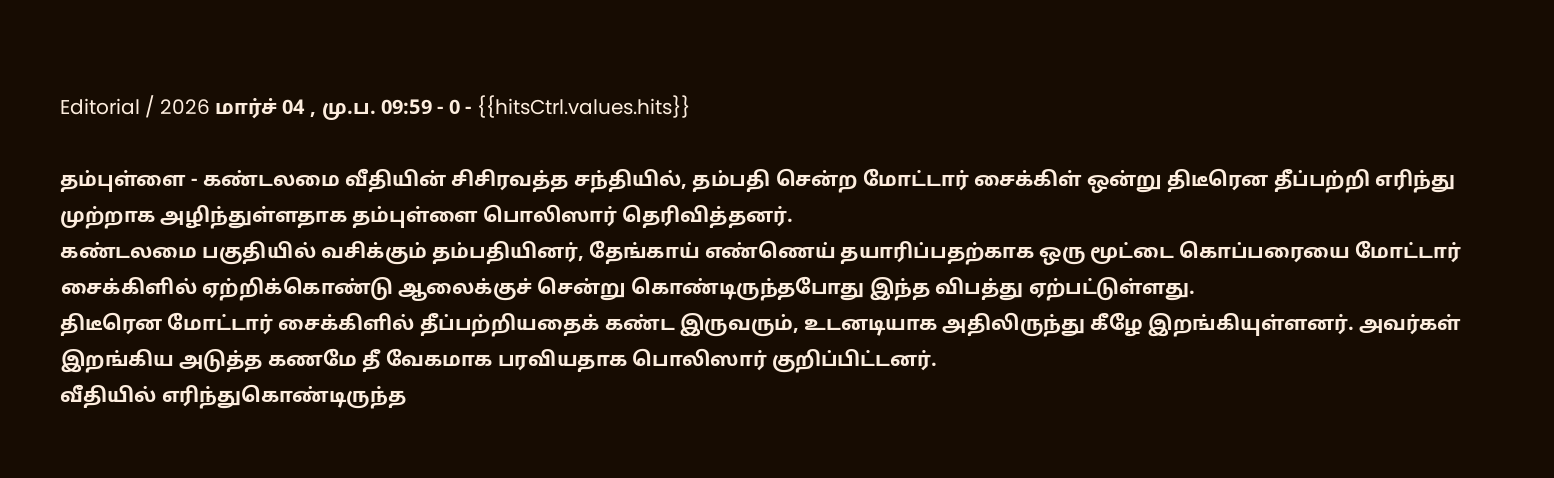Editorial / 2026 மார்ச் 04 , மு.ப. 09:59 - 0 - {{hitsCtrl.values.hits}}

தம்புள்ளை - கண்டலமை வீதியின் சிசிரவத்த சந்தியில், தம்பதி சென்ற மோட்டார் சைக்கிள் ஒன்று திடீரென தீப்பற்றி எரிந்து முற்றாக அழிந்துள்ளதாக தம்புள்ளை பொலிஸார் தெரிவித்தனர்.
கண்டலமை பகுதியில் வசிக்கும் தம்பதியினர், தேங்காய் எண்ணெய் தயாரிப்பதற்காக ஒரு மூட்டை கொப்பரையை மோட்டார் சைக்கிளில் ஏற்றிக்கொண்டு ஆலைக்குச் சென்று கொண்டிருந்தபோது இந்த விபத்து ஏற்பட்டுள்ளது.
திடீரென மோட்டார் சைக்கிளில் தீப்பற்றியதைக் கண்ட இருவரும், உடனடியாக அதிலிருந்து கீழே இறங்கியுள்ளனர். அவர்கள் இறங்கிய அடுத்த கணமே தீ வேகமாக பரவியதாக பொலிஸார் குறிப்பிட்டனர்.
வீதியில் எரிந்துகொண்டிருந்த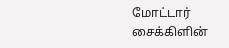மோட்டார் சைக்கிளின்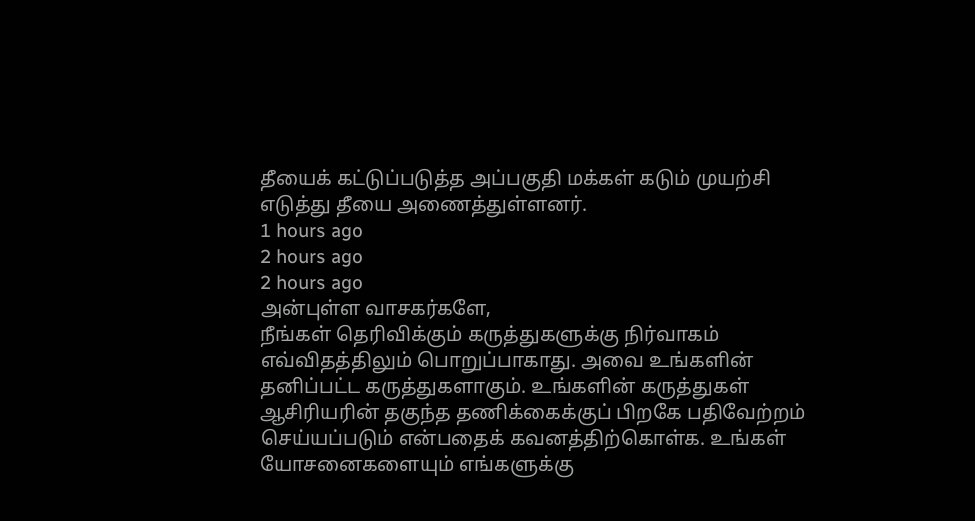தீயைக் கட்டுப்படுத்த அப்பகுதி மக்கள் கடும் முயற்சி எடுத்து தீயை அணைத்துள்ளனர்.
1 hours ago
2 hours ago
2 hours ago
அன்புள்ள வாசகர்களே,
நீங்கள் தெரிவிக்கும் கருத்துகளுக்கு நிர்வாகம் எவ்விதத்திலும் பொறுப்பாகாது. அவை உங்களின் தனிப்பட்ட கருத்துகளாகும். உங்களின் கருத்துகள் ஆசிரியரின் தகுந்த தணிக்கைக்குப் பிறகே பதிவேற்றம் செய்யப்படும் என்பதைக் கவனத்திற்கொள்க. உங்கள் யோசனைகளையும் எங்களுக்கு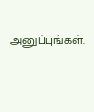அனுப்புங்கள்.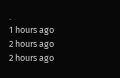.
1 hours ago
2 hours ago
2 hours ago